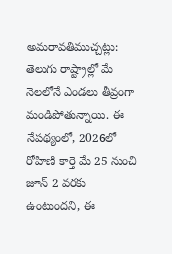అమరావతిముచ్చట్లు:
తెలుగు రాష్ట్రాల్లో మే నెలలోనే ఎండలు తీవ్రంగా మండిపోతున్నాయి. ఈ నేపథ్యంలో, 2026లో రోహిణి కార్తె మే 25 నుంచి జూన్ 2 వరకు ఉంటుందని, ఈ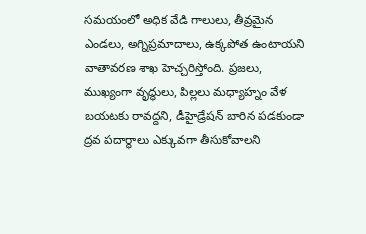సమయంలో అధిక వేడి గాలులు, తీవ్రమైన ఎండలు, అగ్నిప్రమాదాలు, ఉక్కపోత ఉంటాయని వాతావరణ శాఖ హెచ్చరిస్తోంది. ప్రజలు, ముఖ్యంగా వృద్ధులు, పిల్లలు మధ్యాహ్నం వేళ బయటకు రావద్దని, డీహైడ్రేషన్ బారిన పడకుండా ద్రవ పదార్థాలు ఎక్కువగా తీసుకోవాలని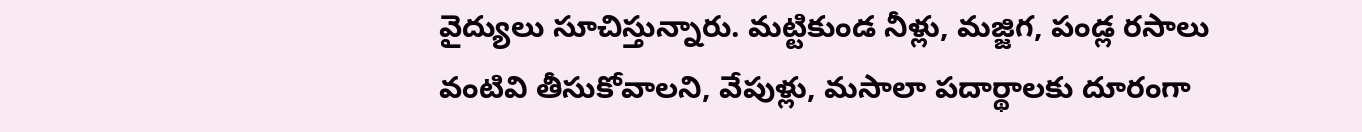వైద్యులు సూచిస్తున్నారు. మట్టికుండ నీళ్లు, మజ్జిగ, పండ్ల రసాలు వంటివి తీసుకోవాలని, వేపుళ్లు, మసాలా పదార్థాలకు దూరంగా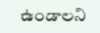ఉండాలని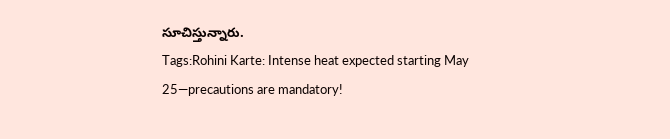సూచిస్తున్నారు.
Tags:Rohini Karte: Intense heat expected starting May 25—precautions are mandatory!